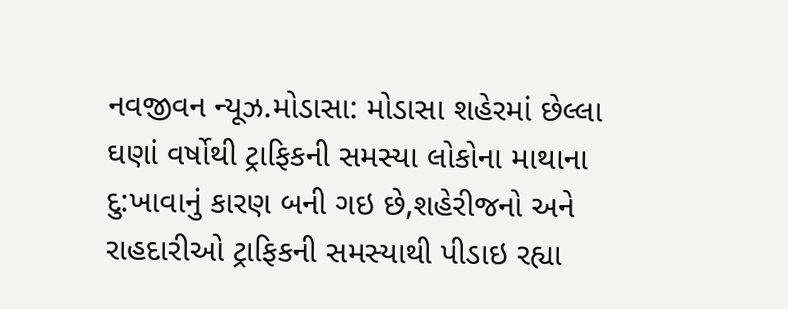નવજીવન ન્યૂઝ.મોડાસા: મોડાસા શહેરમાં છેલ્લા ઘણાં વર્ષોથી ટ્રાફિકની સમસ્યા લોકોના માથાના દુ:ખાવાનું કારણ બની ગઇ છે,શહેરીજનો અને રાહદારીઓ ટ્રાફિકની સમસ્યાથી પીડાઇ રહ્યા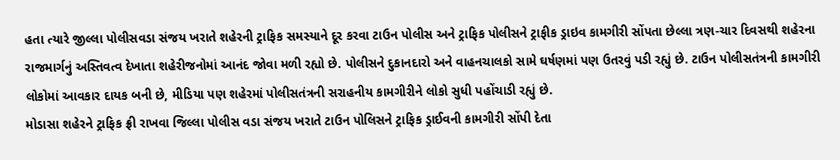હતા ત્યારે જીલ્લા પોલીસવડા સંજય ખરાતે શહેરની ટ્રાફિક સમસ્યાને દૂર કરવા ટાઉન પોલીસ અને ટ્રાફિક પોલીસને ટ્રાફીક ડ્રાઇવ કામગીરી સોંપતા છેલ્લા ત્રણ-ચાર દિવસથી શહેરના રાજમાર્ગનું અસ્તિવત્વ દેખાતા શહેરીજનોમાં આનંદ જોવા મળી રહ્યો છે. પોલીસને દુકાનદારો અને વાહનચાલકો સામે ઘર્ષણમાં પણ ઉતરવું પડી રહ્યું છે. ટાઉન પોલીસતંત્રની કામગીરી લોકોમાં આવકાર દાયક બની છે, મીડિયા પણ શહેરમાં પોલીસતંત્રની સરાહનીય કામગીરીને લોકો સુધી પહોંચાડી રહ્યું છે.
મોડાસા શહેરને ટ્રાફિક ફ્રી રાખવા જિલ્લા પોલીસ વડા સંજય ખરાતે ટાઉન પોલિસને ટ્રાફિક ડ્રાઈવની કામગીરી સોંપી દેતા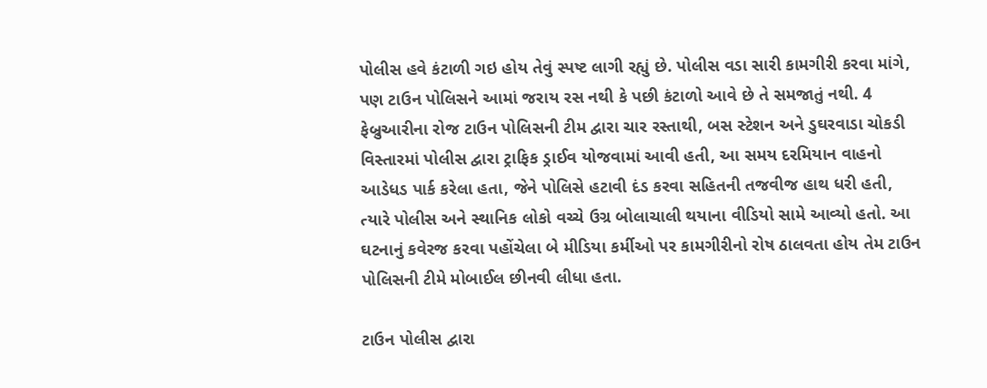પોલીસ હવે કંટાળી ગઇ હોય તેવું સ્પષ્ટ લાગી રહ્યું છે. પોલીસ વડા સારી કામગીરી કરવા માંગે, પણ ટાઉન પોલિસને આમાં જરાય રસ નથી કે પછી કંટાળો આવે છે તે સમજાતું નથી. 4 ફેબ્રુઆરીના રોજ ટાઉન પોલિસની ટીમ દ્વારા ચાર રસ્તાથી, બસ સ્ટેશન અને ડુઘરવાડા ચોકડી વિસ્તારમાં પોલીસ દ્વારા ટ્રાફિક ડ્રાઈવ યોજવામાં આવી હતી, આ સમય દરમિયાન વાહનો આડેધડ પાર્ક કરેલા હતા, જેને પોલિસે હટાવી દંડ કરવા સહિતની તજવીજ હાથ ધરી હતી, ત્યારે પોલીસ અને સ્થાનિક લોકો વચ્ચે ઉગ્ર બોલાચાલી થયાના વીડિયો સામે આવ્યો હતો. આ ઘટનાનું કવેરજ કરવા પહોંચેલા બે મીડિયા કર્મીઓ પર કામગીરીનો રોષ ઠાલવતા હોય તેમ ટાઉન પોલિસની ટીમે મોબાઈલ છીનવી લીધા હતા.

ટાઉન પોલીસ દ્વારા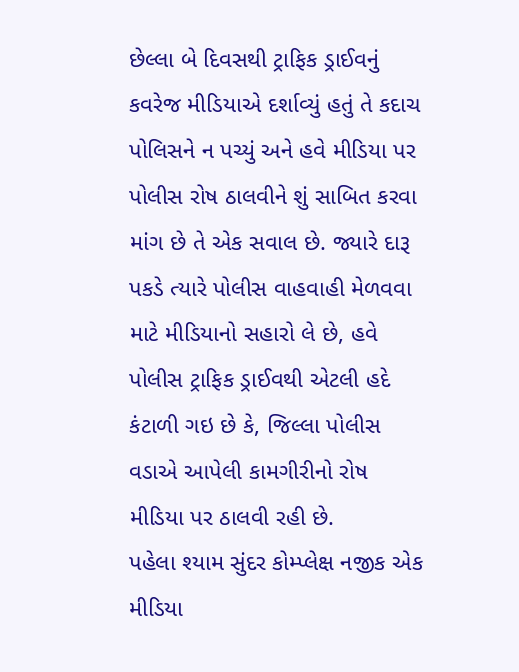છેલ્લા બે દિવસથી ટ્રાફિક ડ્રાઈવનું કવરેજ મીડિયાએ દર્શાવ્યું હતું તે કદાચ પોલિસને ન પચ્યું અને હવે મીડિયા પર પોલીસ રોષ ઠાલવીને શું સાબિત કરવા માંગ છે તે એક સવાલ છે. જ્યારે દારૂ પકડે ત્યારે પોલીસ વાહવાહી મેળવવા માટે મીડિયાનો સહારો લે છે, હવે પોલીસ ટ્રાફિક ડ્રાઈવથી એટલી હદે કંટાળી ગઇ છે કે, જિલ્લા પોલીસ વડાએ આપેલી કામગીરીનો રોષ મીડિયા પર ઠાલવી રહી છે.
પહેલા શ્યામ સુંદર કોમ્પ્લેક્ષ નજીક એક મીડિયા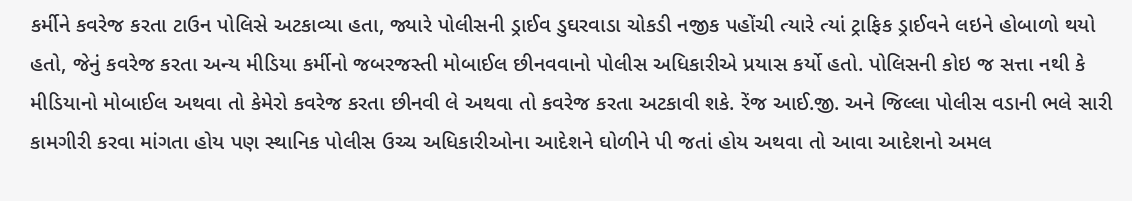કર્મીને કવરેજ કરતા ટાઉન પોલિસે અટકાવ્યા હતા, જ્યારે પોલીસની ડ્રાઈવ ડુઘરવાડા ચોકડી નજીક પહોંચી ત્યારે ત્યાં ટ્રાફિક ડ્રાઈવને લઇને હોબાળો થયો હતો, જેનું કવરેજ કરતા અન્ય મીડિયા કર્મીનો જબરજસ્તી મોબાઈલ છીનવવાનો પોલીસ અધિકારીએ પ્રયાસ કર્યો હતો. પોલિસની કોઇ જ સત્તા નથી કે મીડિયાનો મોબાઈલ અથવા તો કેમેરો કવરેજ કરતા છીનવી લે અથવા તો કવરેજ કરતા અટકાવી શકે. રેંજ આઈ.જી. અને જિલ્લા પોલીસ વડાની ભલે સારી કામગીરી કરવા માંગતા હોય પણ સ્થાનિક પોલીસ ઉચ્ચ અધિકારીઓના આદેશને ઘોળીને પી જતાં હોય અથવા તો આવા આદેશનો અમલ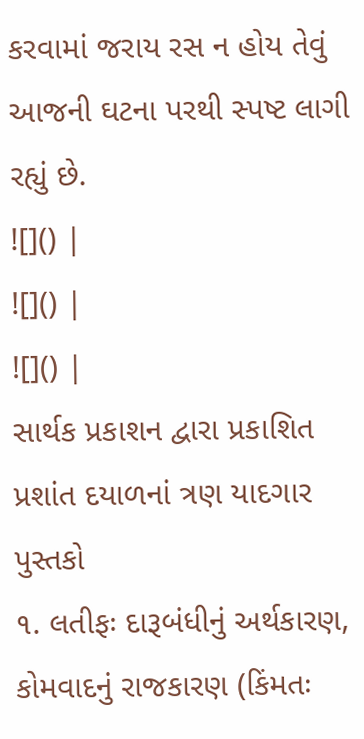કરવામાં જરાય રસ ન હોય તેવું આજની ઘટના પરથી સ્પષ્ટ લાગી રહ્યું છે.
![]() |
![]() |
![]() |
સાર્થક પ્રકાશન દ્વારા પ્રકાશિત પ્રશાંત દયાળનાં ત્રણ યાદગાર પુસ્તકો
૧. લતીફઃ દારૂબંધીનું અર્થકારણ, કોમવાદનું રાજકારણ (કિંમતઃ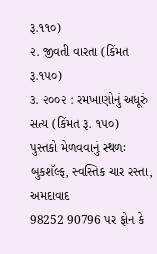રૂ.૧૧૦)
૨. જીવતી વારતા (કિંમત રૂ.૧૫૦)
૩. ૨૦૦૨ : રમખાણોનું અધૂરું સત્ય (કિંમત રૂ. ૧૫૦)
પુસ્તકો મેળવવાનું સ્થળઃ બુકશૅલ્ફ, સ્વસ્તિક ચાર રસ્તા, અમદાવાદ
98252 90796 પર ફોન કે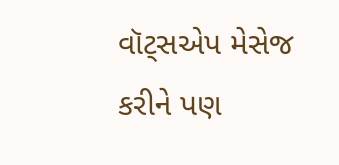વૉટ્સએપ મેસેજ કરીને પણ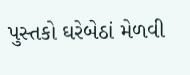પુસ્તકો ઘરેબેઠાં મેળવી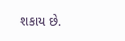શકાય છે.